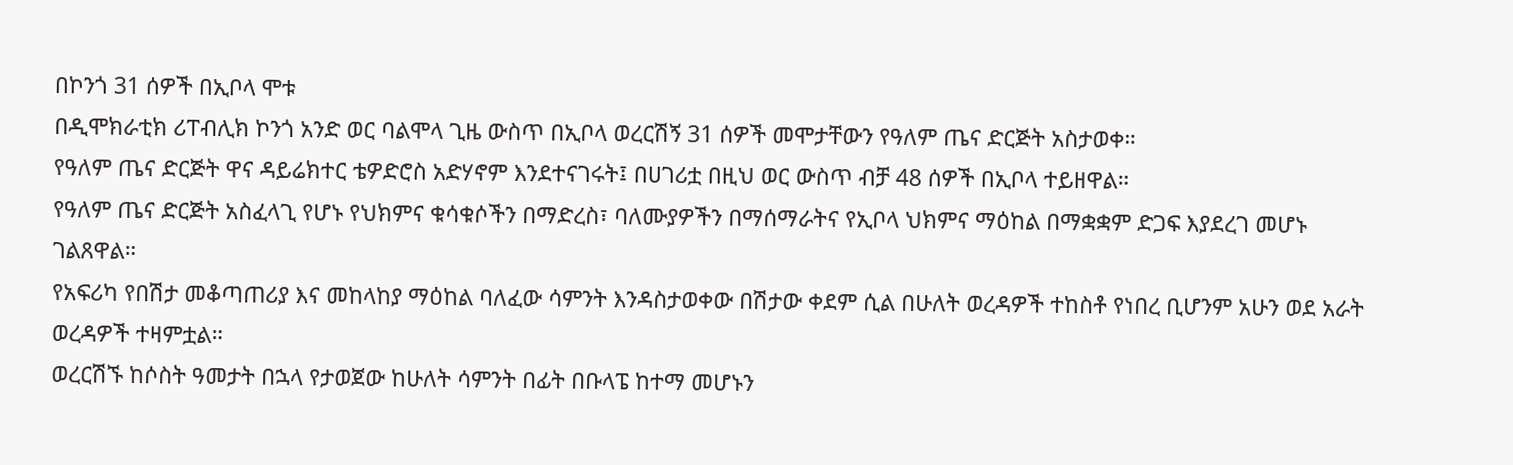በኮንጎ 31 ሰዎች በኢቦላ ሞቱ
በዲሞክራቲክ ሪፐብሊክ ኮንጎ አንድ ወር ባልሞላ ጊዜ ውስጥ በኢቦላ ወረርሽኝ 31 ሰዎች መሞታቸውን የዓለም ጤና ድርጅት አስታወቀ።
የዓለም ጤና ድርጅት ዋና ዳይሬክተር ቴዎድሮስ አድሃኖም እንደተናገሩት፤ በሀገሪቷ በዚህ ወር ውስጥ ብቻ 48 ሰዎች በኢቦላ ተይዘዋል።
የዓለም ጤና ድርጅት አስፈላጊ የሆኑ የህክምና ቁሳቁሶችን በማድረስ፣ ባለሙያዎችን በማሰማራትና የኢቦላ ህክምና ማዕከል በማቋቋም ድጋፍ እያደረገ መሆኑ ገልጸዋል።
የአፍሪካ የበሽታ መቆጣጠሪያ እና መከላከያ ማዕከል ባለፈው ሳምንት እንዳስታወቀው በሽታው ቀደም ሲል በሁለት ወረዳዎች ተከስቶ የነበረ ቢሆንም አሁን ወደ አራት ወረዳዎች ተዛምቷል።
ወረርሽኙ ከሶስት ዓመታት በኋላ የታወጀው ከሁለት ሳምንት በፊት በቡላፔ ከተማ መሆኑን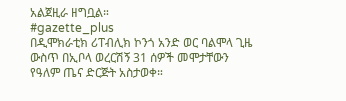አልጀዚራ ዘግቧል።
#gazette_plus
በዲሞክራቲክ ሪፐብሊክ ኮንጎ አንድ ወር ባልሞላ ጊዜ ውስጥ በኢቦላ ወረርሽኝ 31 ሰዎች መሞታቸውን የዓለም ጤና ድርጅት አስታወቀ።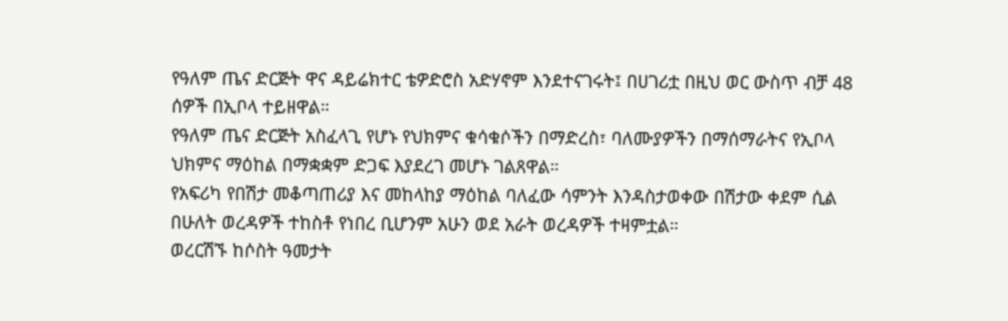የዓለም ጤና ድርጅት ዋና ዳይሬክተር ቴዎድሮስ አድሃኖም እንደተናገሩት፤ በሀገሪቷ በዚህ ወር ውስጥ ብቻ 48 ሰዎች በኢቦላ ተይዘዋል።
የዓለም ጤና ድርጅት አስፈላጊ የሆኑ የህክምና ቁሳቁሶችን በማድረስ፣ ባለሙያዎችን በማሰማራትና የኢቦላ ህክምና ማዕከል በማቋቋም ድጋፍ እያደረገ መሆኑ ገልጸዋል።
የአፍሪካ የበሽታ መቆጣጠሪያ እና መከላከያ ማዕከል ባለፈው ሳምንት እንዳስታወቀው በሽታው ቀደም ሲል በሁለት ወረዳዎች ተከስቶ የነበረ ቢሆንም አሁን ወደ አራት ወረዳዎች ተዛምቷል።
ወረርሽኙ ከሶስት ዓመታት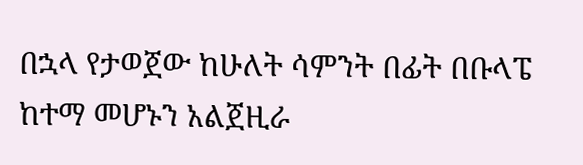በኋላ የታወጀው ከሁለት ሳምንት በፊት በቡላፔ ከተማ መሆኑን አልጀዚራ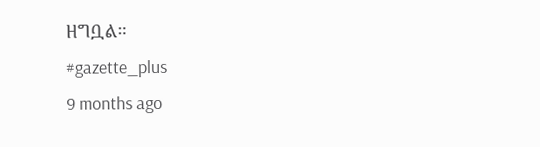ዘግቧል።
#gazette_plus
9 months ago